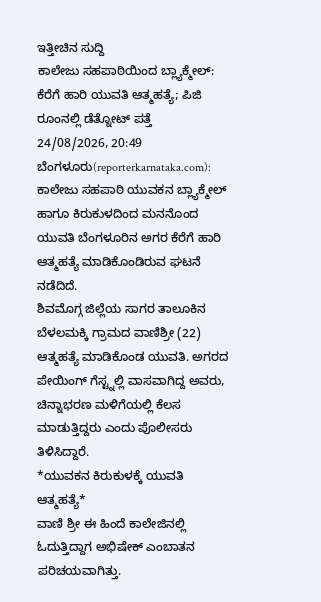ಇತ್ತೀಚಿನ ಸುದ್ದಿ
ಕಾಲೇಜು ಸಹಪಾಠಿಯಿಂದ ಬ್ಲ್ಯಾಕ್ಮೇಲ್: ಕೆರೆಗೆ ಹಾರಿ ಯುವತಿ ಆತ್ಮಹತ್ಯೆ; ಪಿಜಿ ರೂಂನಲ್ಲಿ ಡೆತ್ನೋಟ್ ಪತ್ತೆ
24/08/2026, 20:49
ಬೆಂಗಳೂರು(reporterkarnataka.com): ಕಾಲೇಜು ಸಹಪಾಠಿ ಯುವಕನ ಬ್ಲ್ಯಾಕ್ಮೇಲ್ ಹಾಗೂ ಕಿರುಕುಳದಿಂದ ಮನನೊಂದ ಯುವತಿ ಬೆಂಗಳೂರಿನ ಅಗರ ಕೆರೆಗೆ ಹಾರಿ ಆತ್ಮಹತ್ಯೆ ಮಾಡಿಕೊಂಡಿರುವ ಘಟನೆ ನಡೆದಿದೆ.
ಶಿವಮೊಗ್ಗ ಜಿಲ್ಲೆಯ ಸಾಗರ ತಾಲೂಕಿನ ಬೆಳಲಮಕ್ಕಿ ಗ್ರಾಮದ ವಾಣಿಶ್ರೀ (22) ಆತ್ಮಹತ್ಯೆ ಮಾಡಿಕೊಂಡ ಯುವತಿ. ಅಗರದ ಪೇಯಿಂಗ್ ಗೆಸ್ಟ್ನಲ್ಲಿ ವಾಸವಾಗಿದ್ದ ಅವರು, ಚಿನ್ನಾಭರಣ ಮಳಿಗೆಯಲ್ಲಿ ಕೆಲಸ ಮಾಡುತ್ತಿದ್ದರು ಎಂದು ಪೊಲೀಸರು ತಿಳಿಸಿದ್ದಾರೆ.
*ಯುವಕನ ಕಿರುಕುಳಕ್ಕೆ ಯುವತಿ ಆತ್ಮಹತ್ಯೆ*
ವಾಣಿ ಶ್ರೀ ಈ ಹಿಂದೆ ಕಾಲೇಜಿನಲ್ಲಿ ಓದುತ್ತಿದ್ದಾಗ ಅಭಿಷೇಕ್ ಎಂಬಾತನ ಪರಿಚಯವಾಗಿತ್ತು.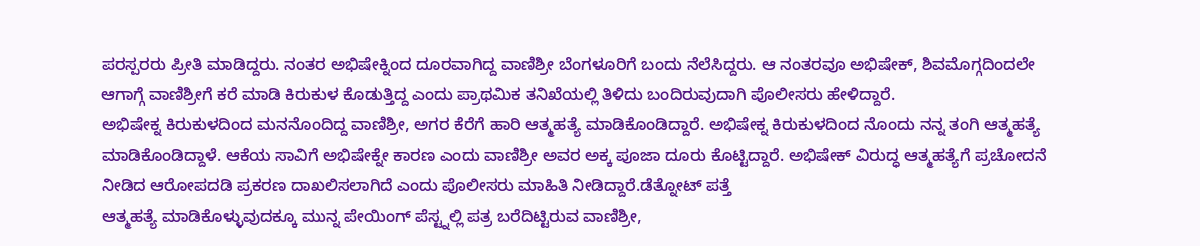ಪರಸ್ಪರರು ಪ್ರೀತಿ ಮಾಡಿದ್ದರು. ನಂತರ ಅಭಿಷೇಕ್ನಿಂದ ದೂರವಾಗಿದ್ದ ವಾಣಿಶ್ರೀ ಬೆಂಗಳೂರಿಗೆ ಬಂದು ನೆಲೆಸಿದ್ದರು. ಆ ನಂತರವೂ ಅಭಿಷೇಕ್, ಶಿವಮೊಗ್ಗದಿಂದಲೇ ಆಗಾಗ್ಗೆ ವಾಣಿಶ್ರೀಗೆ ಕರೆ ಮಾಡಿ ಕಿರುಕುಳ ಕೊಡುತ್ತಿದ್ದ ಎಂದು ಪ್ರಾಥಮಿಕ ತನಿಖೆಯಲ್ಲಿ ತಿಳಿದು ಬಂದಿರುವುದಾಗಿ ಪೊಲೀಸರು ಹೇಳಿದ್ದಾರೆ.
ಅಭಿಷೇಕ್ನ ಕಿರುಕುಳದಿಂದ ಮನನೊಂದಿದ್ದ ವಾಣಿಶ್ರೀ, ಅಗರ ಕೆರೆಗೆ ಹಾರಿ ಆತ್ಮಹತ್ಯೆ ಮಾಡಿಕೊಂಡಿದ್ದಾರೆ. ಅಭಿಷೇಕ್ನ ಕಿರುಕುಳದಿಂದ ನೊಂದು ನನ್ನ ತಂಗಿ ಆತ್ಮಹತ್ಯೆ ಮಾಡಿಕೊಂಡಿದ್ದಾಳೆ. ಆಕೆಯ ಸಾವಿಗೆ ಅಭಿಷೇಕ್ನೇ ಕಾರಣ ಎಂದು ವಾಣಿಶ್ರೀ ಅವರ ಅಕ್ಕ ಪೂಜಾ ದೂರು ಕೊಟ್ಟಿದ್ದಾರೆ. ಅಭಿಷೇಕ್ ವಿರುದ್ಧ ಆತ್ಮಹತ್ಯೆಗೆ ಪ್ರಚೋದನೆ ನೀಡಿದ ಆರೋಪದಡಿ ಪ್ರಕರಣ ದಾಖಲಿಸಲಾಗಿದೆ ಎಂದು ಪೊಲೀಸರು ಮಾಹಿತಿ ನೀಡಿದ್ದಾರೆ.ಡೆತ್ನೋಟ್ ಪತ್ತೆ
ಆತ್ಮಹತ್ಯೆ ಮಾಡಿಕೊಳ್ಳುವುದಕ್ಕೂ ಮುನ್ನ ಪೇಯಿಂಗ್ ಪೆಸ್ಟ್ನಲ್ಲಿ ಪತ್ರ ಬರೆದಿಟ್ಟಿರುವ ವಾಣಿಶ್ರೀ,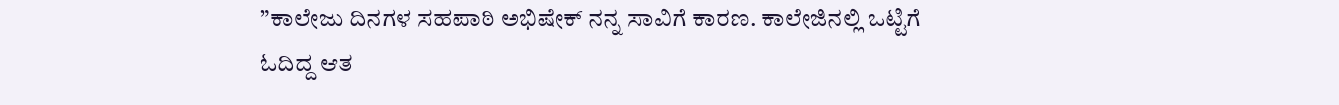”ಕಾಲೇಜು ದಿನಗಳ ಸಹಪಾಠಿ ಅಭಿಷೇಕ್ ನನ್ನ ಸಾವಿಗೆ ಕಾರಣ. ಕಾಲೇಜಿನಲ್ಲಿ ಒಟ್ಟಿಗೆ ಓದಿದ್ದ ಆತ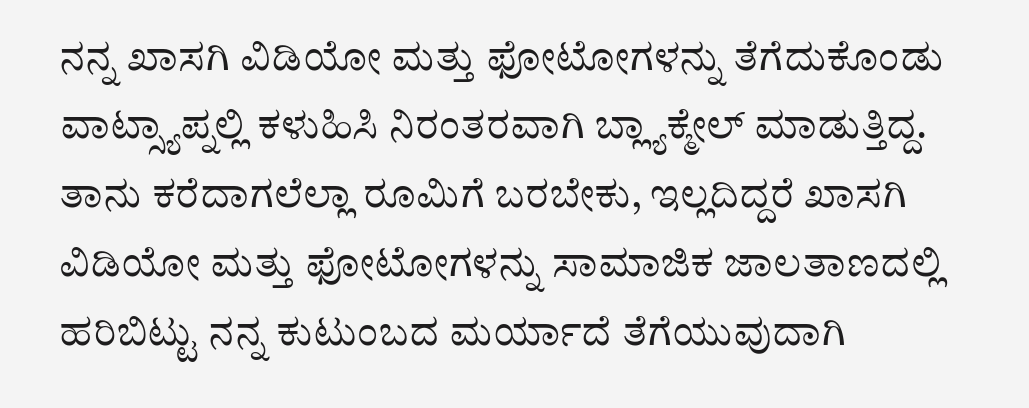ನನ್ನ ಖಾಸಗಿ ವಿಡಿಯೋ ಮತ್ತು ಫೋಟೋಗಳನ್ನು ತೆಗೆದುಕೊಂಡು ವಾಟ್ಸ್ಯಾಪ್ನಲ್ಲಿ ಕಳುಹಿಸಿ ನಿರಂತರವಾಗಿ ಬ್ಲ್ಯಾಕ್ಮೇಲ್ ಮಾಡುತ್ತಿದ್ದ. ತಾನು ಕರೆದಾಗಲೆಲ್ಲಾ ರೂಮಿಗೆ ಬರಬೇಕು, ಇಲ್ಲದಿದ್ದರೆ ಖಾಸಗಿ ವಿಡಿಯೋ ಮತ್ತು ಫೋಟೋಗಳನ್ನು ಸಾಮಾಜಿಕ ಜಾಲತಾಣದಲ್ಲಿ ಹರಿಬಿಟ್ಟು ನನ್ನ ಕುಟುಂಬದ ಮರ್ಯಾದೆ ತೆಗೆಯುವುದಾಗಿ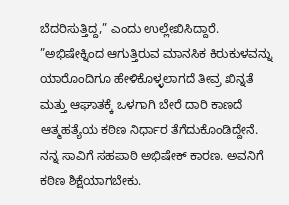ಬೆದರಿಸುತ್ತಿದ್ದ,” ಎಂದು ಉಲ್ಲೇಖಿಸಿದ್ದಾರೆ.
”ಅಭಿಷೇಕ್ನಿಂದ ಆಗುತ್ತಿರುವ ಮಾನಸಿಕ ಕಿರುಕುಳವನ್ನು ಯಾರೊಂದಿಗೂ ಹೇಳಿಕೊಳ್ಳಲಾಗದೆ ತೀವ್ರ ಖಿನ್ನತೆ ಮತ್ತು ಆಘಾತಕ್ಕೆ ಒಳಗಾಗಿ ಬೇರೆ ದಾರಿ ಕಾಣದೆ ಆತ್ಮಹತ್ಯೆಯ ಕಠಿಣ ನಿರ್ಧಾರ ತೆಗೆದುಕೊಂಡಿದ್ದೇನೆ. ನನ್ನ ಸಾವಿಗೆ ಸಹಪಾಠಿ ಅಭಿಷೇಕ್ ಕಾರಣ. ಅವನಿಗೆ ಕಠಿಣ ಶಿಕ್ಷೆಯಾಗಬೇಕು.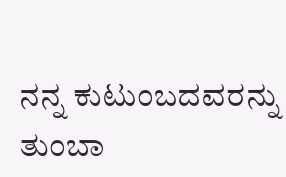ನನ್ನ ಕುಟುಂಬದವರನ್ನು ತುಂಬಾ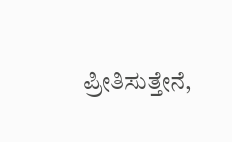ಪ್ರೀತಿಸುತ್ತೇನೆ,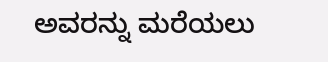ಅವರನ್ನು ಮರೆಯಲು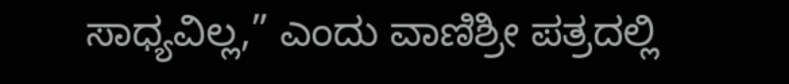ಸಾಧ್ಯವಿಲ್ಲ,” ಎಂದು ವಾಣಿಶ್ರೀ ಪತ್ರದಲ್ಲಿ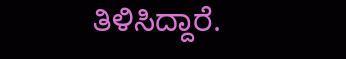ತಿಳಿಸಿದ್ದಾರೆ.